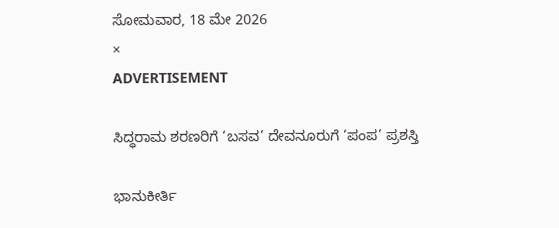ಸೋಮವಾರ, 18 ಮೇ 2026
×
ADVERTISEMENT

ಸಿದ್ಧರಾಮ ಶರಣರಿಗೆ ‘ಬಸವ’ ದೇವನೂರುಗೆ ‘ಪಂಪ’ ಪ್ರಶಸ್ತಿ

ಭಾನುಕೀರ್ತಿ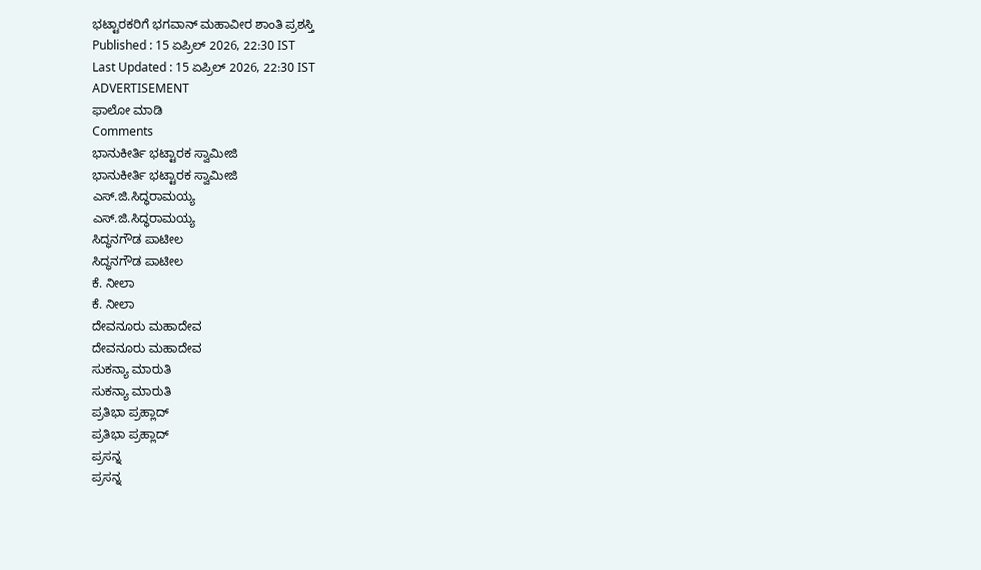ಭಟ್ಟಾರಕರಿಗೆ ಭಗವಾನ್ ಮಹಾವೀರ ಶಾಂತಿ ಪ್ರಶಸ್ತಿ
Published : 15 ಏಪ್ರಿಲ್ 2026, 22:30 IST
Last Updated : 15 ಏಪ್ರಿಲ್ 2026, 22:30 IST
ADVERTISEMENT
ಫಾಲೋ ಮಾಡಿ
Comments
ಭಾನುಕೀರ್ತಿ ಭಟ್ಟಾರಕ ಸ್ವಾಮೀಜಿ
ಭಾನುಕೀರ್ತಿ ಭಟ್ಟಾರಕ ಸ್ವಾಮೀಜಿ
ಎಸ್.ಜಿ.ಸಿದ್ಧರಾಮಯ್ಯ
ಎಸ್.ಜಿ.ಸಿದ್ಧರಾಮಯ್ಯ
ಸಿದ್ಧನಗೌಡ ಪಾಟೀಲ
ಸಿದ್ಧನಗೌಡ ಪಾಟೀಲ
ಕೆ. ನೀಲಾ
ಕೆ. ನೀಲಾ
ದೇವನೂರು ಮಹಾದೇವ
ದೇವನೂರು ಮಹಾದೇವ
ಸುಕನ್ಯಾ ಮಾರುತಿ
ಸುಕನ್ಯಾ ಮಾರುತಿ
ಪ್ರತಿಭಾ ಪ್ರಹ್ಲಾದ್
ಪ್ರತಿಭಾ ಪ್ರಹ್ಲಾದ್
ಪ್ರಸನ್ನ
ಪ್ರಸನ್ನ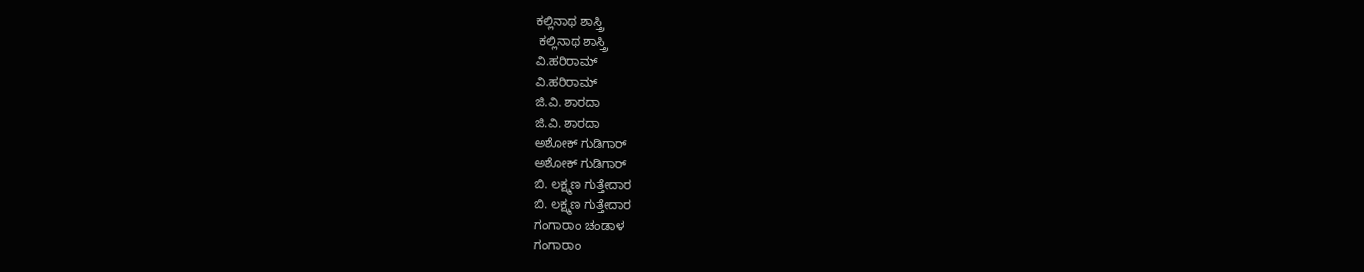ಕಲ್ಲಿನಾಥ ಶಾಸ್ತ್ರಿ
 ಕಲ್ಲಿನಾಥ ಶಾಸ್ತ್ರಿ
ವಿ.ಹರಿರಾಮ್
ವಿ.ಹರಿರಾಮ್
ಜಿ.ವಿ. ಶಾರದಾ
ಜಿ.ವಿ. ಶಾರದಾ
ಅಶೋಕ್ ಗುಡಿಗಾರ್
ಅಶೋಕ್ ಗುಡಿಗಾರ್
ಬಿ. ಲಕ್ಷ್ಮಣ ಗುತ್ತೇದಾರ
ಬಿ. ಲಕ್ಷ್ಮಣ ಗುತ್ತೇದಾರ
ಗಂಗಾರಾಂ ಚಂಡಾಳ
ಗಂಗಾರಾಂ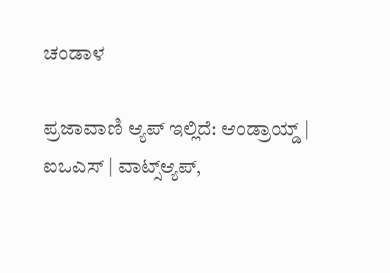ಚಂಡಾಳ

ಪ್ರಜಾವಾಣಿ ಆ್ಯಪ್ ಇಲ್ಲಿದೆ: ಆಂಡ್ರಾಯ್ಡ್ | ಐಒಎಸ್ | ವಾಟ್ಸ್ಆ್ಯಪ್,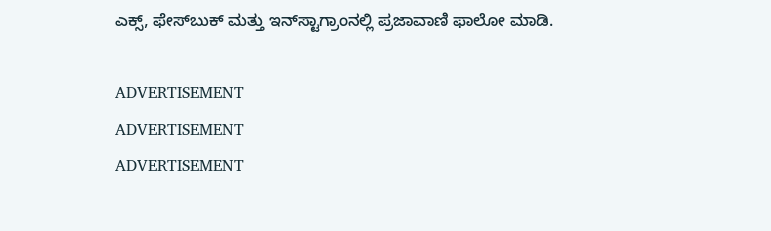ಎಕ್ಸ್, ಫೇಸ್‌ಬುಕ್ ಮತ್ತು ಇನ್‌ಸ್ಟಾಗ್ರಾಂನಲ್ಲಿ ಪ್ರಜಾವಾಣಿ ಫಾಲೋ ಮಾಡಿ.

ADVERTISEMENT
ADVERTISEMENT
ADVERTISEMENT